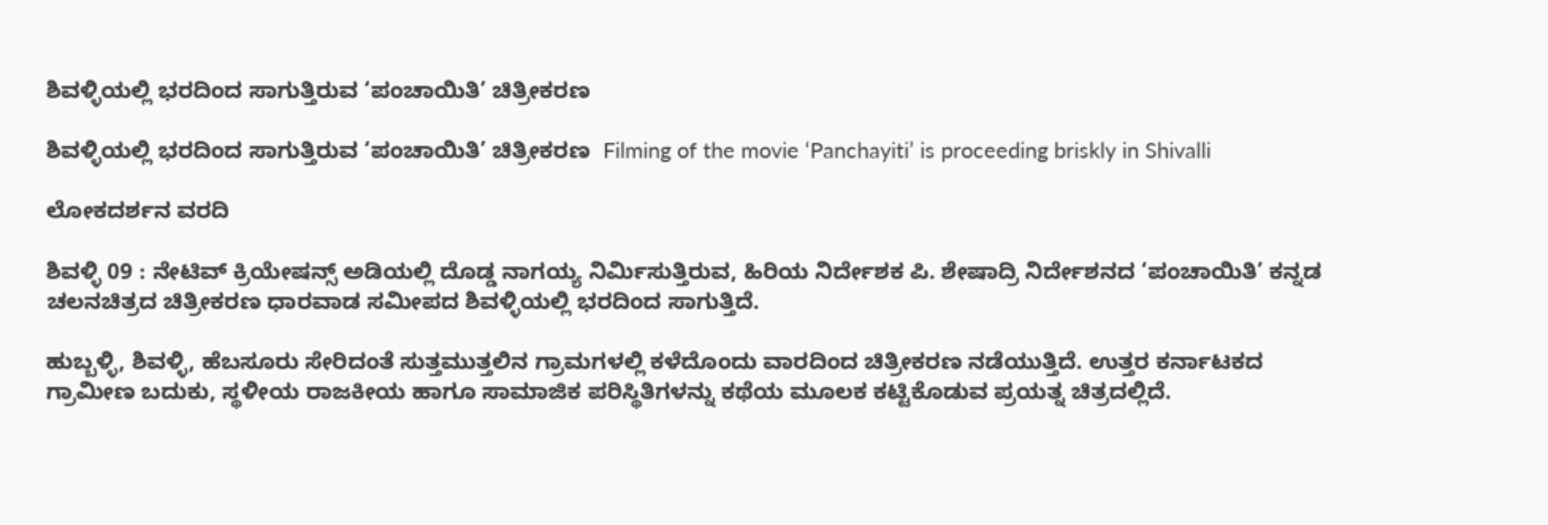ಶಿವಳ್ಳಿಯಲ್ಲಿ ಭರದಿಂದ ಸಾಗುತ್ತಿರುವ ‘ಪಂಚಾಯಿತಿ’ ಚಿತ್ರೀಕರಣ

ಶಿವಳ್ಳಿಯಲ್ಲಿ ಭರದಿಂದ ಸಾಗುತ್ತಿರುವ ‘ಪಂಚಾಯಿತಿ’ ಚಿತ್ರೀಕರಣ  Filming of the movie ‘Panchayiti’ is proceeding briskly in Shivalli

ಲೋಕದರ್ಶನ ವರದಿ

ಶಿವಳ್ಳಿ 09 : ನೇಟಿವ್ ಕ್ರಿಯೇಷನ್ಸ್‌ ಅಡಿಯಲ್ಲಿ ದೊಡ್ಡ ನಾಗಯ್ಯ ನಿರ್ಮಿಸುತ್ತಿರುವ, ಹಿರಿಯ ನಿರ್ದೇಶಕ ಪಿ. ಶೇಷಾದ್ರಿ ನಿರ್ದೇಶನದ ‘ಪಂಚಾಯಿತಿ’ ಕನ್ನಡ ಚಲನಚಿತ್ರದ ಚಿತ್ರೀಕರಣ ಧಾರವಾಡ ಸಮೀಪದ ಶಿವಳ್ಳಿಯಲ್ಲಿ ಭರದಿಂದ ಸಾಗುತ್ತಿದೆ.

ಹುಬ್ಬಳ್ಳಿ, ಶಿವಳ್ಳಿ, ಹೆಬಸೂರು ಸೇರಿದಂತೆ ಸುತ್ತಮುತ್ತಲಿನ ಗ್ರಾಮಗಳಲ್ಲಿ ಕಳೆದೊಂದು ವಾರದಿಂದ ಚಿತ್ರೀಕರಣ ನಡೆಯುತ್ತಿದೆ. ಉತ್ತರ ಕರ್ನಾಟಕದ ಗ್ರಾಮೀಣ ಬದುಕು, ಸ್ಥಳೀಯ ರಾಜಕೀಯ ಹಾಗೂ ಸಾಮಾಜಿಕ ಪರಿಸ್ಥಿತಿಗಳನ್ನು ಕಥೆಯ ಮೂಲಕ ಕಟ್ಟಿಕೊಡುವ ಪ್ರಯತ್ನ ಚಿತ್ರದಲ್ಲಿದೆ.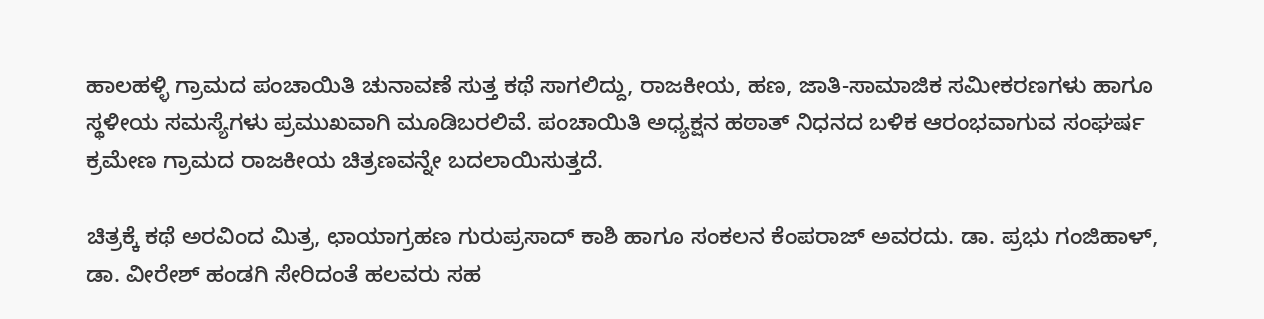ಹಾಲಹಳ್ಳಿ ಗ್ರಾಮದ ಪಂಚಾಯಿತಿ ಚುನಾವಣೆ ಸುತ್ತ ಕಥೆ ಸಾಗಲಿದ್ದು, ರಾಜಕೀಯ, ಹಣ, ಜಾತಿ-ಸಾಮಾಜಿಕ ಸಮೀಕರಣಗಳು ಹಾಗೂ ಸ್ಥಳೀಯ ಸಮಸ್ಯೆಗಳು ಪ್ರಮುಖವಾಗಿ ಮೂಡಿಬರಲಿವೆ. ಪಂಚಾಯಿತಿ ಅಧ್ಯಕ್ಷನ ಹಠಾತ್ ನಿಧನದ ಬಳಿಕ ಆರಂಭವಾಗುವ ಸಂಘರ್ಷ ಕ್ರಮೇಣ ಗ್ರಾಮದ ರಾಜಕೀಯ ಚಿತ್ರಣವನ್ನೇ ಬದಲಾಯಿಸುತ್ತದೆ.

ಚಿತ್ರಕ್ಕೆ ಕಥೆ ಅರವಿಂದ ಮಿತ್ರ, ಛಾಯಾಗ್ರಹಣ ಗುರುಪ್ರಸಾದ್ ಕಾಶಿ ಹಾಗೂ ಸಂಕಲನ ಕೆಂಪರಾಜ್ ಅವರದು. ಡಾ. ಪ್ರಭು ಗಂಜಿಹಾಳ್, ಡಾ. ವೀರೇಶ್ ಹಂಡಗಿ ಸೇರಿದಂತೆ ಹಲವರು ಸಹ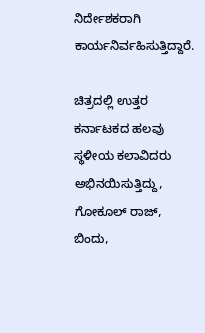ನಿರ್ದೇಶಕರಾಗಿ ಕಾರ್ಯನಿರ್ವಹಿಸುತ್ತಿದ್ದಾರೆ.

ಚಿತ್ರದಲ್ಲಿ ಉತ್ತರ ಕರ್ನಾಟಕದ ಹಲವು ಸ್ಥಳೀಯ ಕಲಾವಿದರು ಅಭಿನಯಿಸುತ್ತಿದ್ದು, ಗೋಕೂಲ್ ರಾಜ್, ಬಿಂದು,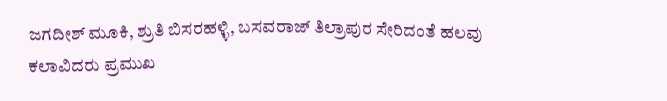ಜಗದೀಶ್ ಮೂಕಿ, ಶ್ರುತಿ ಬಿಸರಹಳ್ಳಿ, ಬಸವರಾಜ್ ತಿಲ್ರಾಪುರ ಸೇರಿದಂತೆ ಹಲವು ಕಲಾವಿದರು ಪ್ರಮುಖ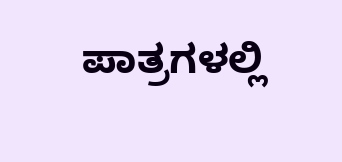ಪಾತ್ರಗಳಲ್ಲಿ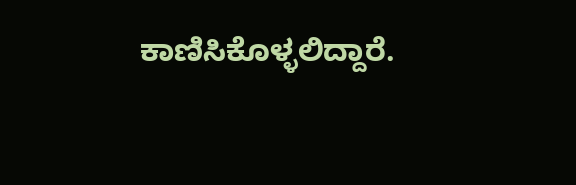ಕಾಣಿಸಿಕೊಳ್ಳಲಿದ್ದಾರೆ.